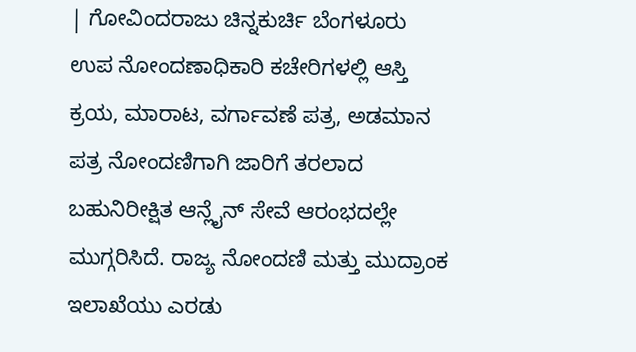| ಗೋವಿಂದರಾಜು ಚಿನ್ನಕುರ್ಚಿ ಬೆಂಗಳೂರು
ಉಪ ನೋಂದಣಾಧಿಕಾರಿ ಕಚೇರಿಗಳಲ್ಲಿ ಆಸ್ತಿ ಕ್ರಯ, ಮಾರಾಟ, ವರ್ಗಾವಣೆ ಪತ್ರ, ಅಡಮಾನ ಪತ್ರ ನೋಂದಣಿಗಾಗಿ ಜಾರಿಗೆ ತರಲಾದ ಬಹುನಿರೀಕ್ಷಿತ ಆನ್ಲೈನ್ ಸೇವೆ ಆರಂಭದಲ್ಲೇ ಮುಗ್ಗರಿಸಿದೆ. ರಾಜ್ಯ ನೋಂದಣಿ ಮತ್ತು ಮುದ್ರಾಂಕ ಇಲಾಖೆಯು ಎರಡು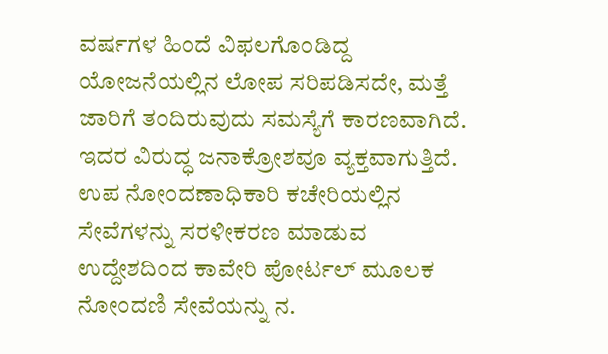ವರ್ಷಗಳ ಹಿಂದೆ ವಿಫಲಗೊಂಡಿದ್ದ ಯೋಜನೆಯಲ್ಲಿನ ಲೋಪ ಸರಿಪಡಿಸದೇ, ಮತ್ತೆ ಜಾರಿಗೆ ತಂದಿರುವುದು ಸಮಸ್ಯೆಗೆ ಕಾರಣವಾಗಿದೆ. ಇದರ ವಿರುದ್ಧ ಜನಾಕ್ರೋಶವೂ ವ್ಯಕ್ತವಾಗುತ್ತಿದೆ.
ಉಪ ನೋಂದಣಾಧಿಕಾರಿ ಕಚೇರಿಯಲ್ಲಿನ ಸೇವೆಗಳನ್ನು ಸರಳೀಕರಣ ಮಾಡುವ ಉದ್ದೇಶದಿಂದ ಕಾವೇರಿ ಪೋರ್ಟಲ್ ಮೂಲಕ ನೋಂದಣಿ ಸೇವೆಯನ್ನು ನ.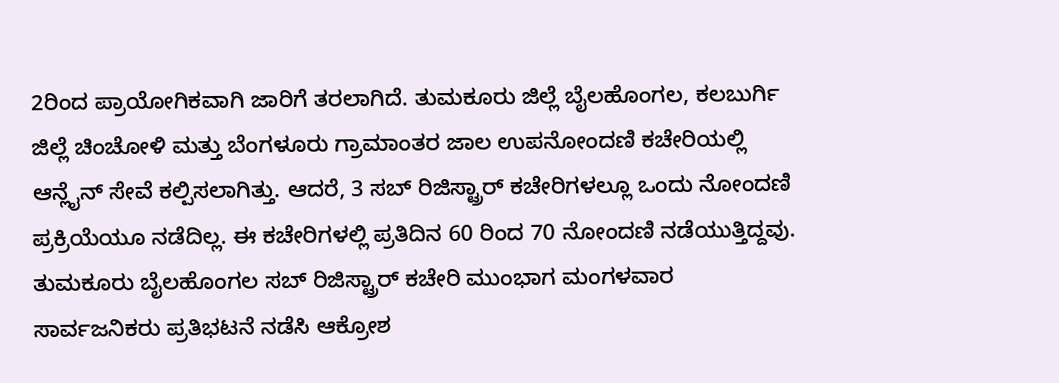2ರಿಂದ ಪ್ರಾಯೋಗಿಕವಾಗಿ ಜಾರಿಗೆ ತರಲಾಗಿದೆ. ತುಮಕೂರು ಜಿಲ್ಲೆ ಬೈಲಹೊಂಗಲ, ಕಲಬುರ್ಗಿ ಜಿಲ್ಲೆ ಚಿಂಚೋಳಿ ಮತ್ತು ಬೆಂಗಳೂರು ಗ್ರಾಮಾಂತರ ಜಾಲ ಉಪನೋಂದಣಿ ಕಚೇರಿಯಲ್ಲಿ ಆನ್ಲೈನ್ ಸೇವೆ ಕಲ್ಪಿಸಲಾಗಿತ್ತು. ಆದರೆ, 3 ಸಬ್ ರಿಜಿಸ್ಟ್ರಾರ್ ಕಚೇರಿಗಳಲ್ಲೂ ಒಂದು ನೋಂದಣಿ ಪ್ರಕ್ರಿಯೆಯೂ ನಡೆದಿಲ್ಲ. ಈ ಕಚೇರಿಗಳಲ್ಲಿ ಪ್ರತಿದಿನ 60 ರಿಂದ 70 ನೋಂದಣಿ ನಡೆಯುತ್ತಿದ್ದವು. ತುಮಕೂರು ಬೈಲಹೊಂಗಲ ಸಬ್ ರಿಜಿಸ್ಟ್ರಾರ್ ಕಚೇರಿ ಮುಂಭಾಗ ಮಂಗಳವಾರ ಸಾರ್ವಜನಿಕರು ಪ್ರತಿಭಟನೆ ನಡೆಸಿ ಆಕ್ರೋಶ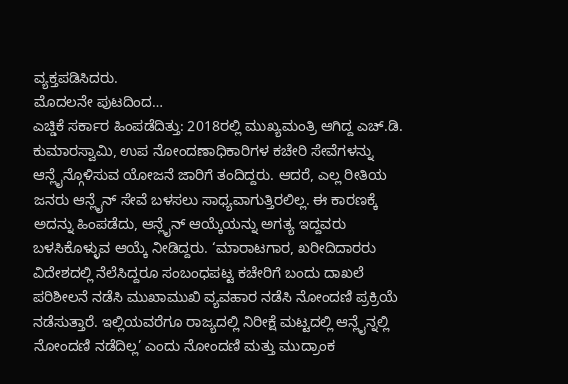ವ್ಯಕ್ತಪಡಿಸಿದರು.
ಮೊದಲನೇ ಪುಟದಿಂದ…
ಎಚ್ಡಿಕೆ ಸರ್ಕಾರ ಹಿಂಪಡೆದಿತ್ತು: 2018ರಲ್ಲಿ ಮುಖ್ಯಮಂತ್ರಿ ಆಗಿದ್ದ ಎಚ್.ಡಿ. ಕುಮಾರಸ್ವಾಮಿ, ಉಪ ನೋಂದಣಾಧಿಕಾರಿಗಳ ಕಚೇರಿ ಸೇವೆಗಳನ್ನು ಆನ್ಲೈನ್ಗೊಳಿಸುವ ಯೋಜನೆ ಜಾರಿಗೆ ತಂದಿದ್ದರು. ಆದರೆ, ಎಲ್ಲ ರೀತಿಯ ಜನರು ಆನ್ಲೈನ್ ಸೇವೆ ಬಳಸಲು ಸಾಧ್ಯವಾಗುತ್ತಿರಲಿಲ್ಲ. ಈ ಕಾರಣಕ್ಕೆ ಅದನ್ನು ಹಿಂಪಡೆದು, ಆನ್ಲೈನ್ ಆಯ್ಕೆಯನ್ನು ಅಗತ್ಯ ಇದ್ದವರು ಬಳಸಿಕೊಳ್ಳುವ ಆಯ್ಕೆ ನೀಡಿದ್ದರು. ‘ಮಾರಾಟಗಾರ, ಖರೀದಿದಾರರು ವಿದೇಶದಲ್ಲಿ ನೆಲೆಸಿದ್ದರೂ ಸಂಬಂಧಪಟ್ಟ ಕಚೇರಿಗೆ ಬಂದು ದಾಖಲೆ ಪರಿಶೀಲನೆ ನಡೆಸಿ ಮುಖಾಮುಖಿ ವ್ಯವಹಾರ ನಡೆಸಿ ನೋಂದಣಿ ಪ್ರಕ್ರಿಯೆ ನಡೆಸುತ್ತಾರೆ. ಇಲ್ಲಿಯವರೆಗೂ ರಾಜ್ಯದಲ್ಲಿ ನಿರೀಕ್ಷೆ ಮಟ್ಟದಲ್ಲಿ ಆನ್ಲೈನ್ನಲ್ಲಿ ನೋಂದಣಿ ನಡೆದಿಲ್ಲ’ ಎಂದು ನೋಂದಣಿ ಮತ್ತು ಮುದ್ರಾಂಕ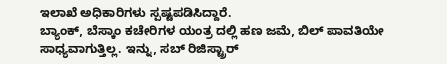ಇಲಾಖೆ ಅಧಿಕಾರಿಗಳು ಸ್ಪಷ್ಟಪಡಿಸಿದ್ದಾರೆ.
ಬ್ಯಾಂಕ್, ಬೆಸ್ಕಾಂ ಕಚೇರಿಗಳ ಯಂತ್ರ ದಲ್ಲಿ ಹಣ ಜಮೆ, ಬಿಲ್ ಪಾವತಿಯೇ ಸಾಧ್ಯವಾಗುತ್ತಿಲ್ಲ. ಇನ್ನು, ಸಬ್ ರಿಜಿಸ್ಟ್ರಾರ್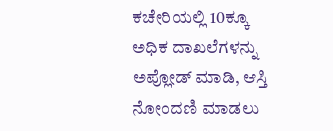ಕಚೇರಿಯಲ್ಲಿ 10ಕ್ಕೂ ಅಧಿಕ ದಾಖಲೆಗಳನ್ನು ಅಪ್ಲೋಡ್ ಮಾಡಿ, ಆಸ್ತಿ ನೋಂದಣಿ ಮಾಡಲು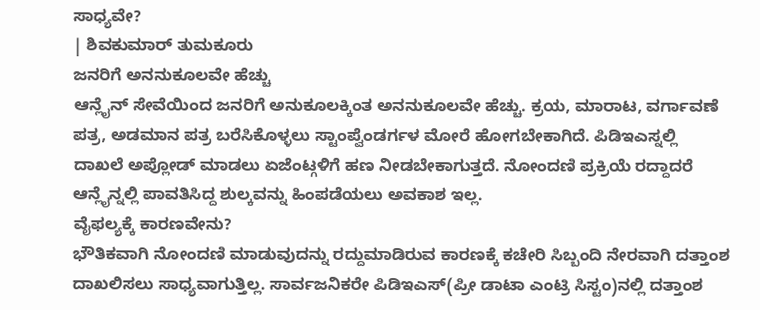ಸಾಧ್ಯವೇ?
| ಶಿವಕುಮಾರ್ ತುಮಕೂರು
ಜನರಿಗೆ ಅನನುಕೂಲವೇ ಹೆಚ್ಚು
ಆನ್ಲೈನ್ ಸೇವೆಯಿಂದ ಜನರಿಗೆ ಅನುಕೂಲಕ್ಕಿಂತ ಅನನುಕೂಲವೇ ಹೆಚ್ಚು. ಕ್ರಯ, ಮಾರಾಟ, ವರ್ಗಾವಣೆ ಪತ್ರ, ಅಡಮಾನ ಪತ್ರ ಬರೆಸಿಕೊಳ್ಳಲು ಸ್ಟಾಂಪ್ವೆಂಡರ್ಗಳ ಮೋರೆ ಹೋಗಬೇಕಾಗಿದೆ. ಪಿಡಿಇಎಸ್ನಲ್ಲಿ ದಾಖಲೆ ಅಪ್ಲೋಡ್ ಮಾಡಲು ಏಜೆಂಟ್ಗಳಿಗೆ ಹಣ ನೀಡಬೇಕಾಗುತ್ತದೆ. ನೋಂದಣಿ ಪ್ರಕ್ರಿಯೆ ರದ್ದಾದರೆ ಆನ್ಲೈನ್ನಲ್ಲಿ ಪಾವತಿಸಿದ್ದ ಶುಲ್ಕವನ್ನು ಹಿಂಪಡೆಯಲು ಅವಕಾಶ ಇಲ್ಲ.
ವೈಫಲ್ಯಕ್ಕೆ ಕಾರಣವೇನು?
ಭೌತಿಕವಾಗಿ ನೋಂದಣಿ ಮಾಡುವುದನ್ನು ರದ್ದುಮಾಡಿರುವ ಕಾರಣಕ್ಕೆ ಕಚೇರಿ ಸಿಬ್ಬಂದಿ ನೇರವಾಗಿ ದತ್ತಾಂಶ ದಾಖಲಿಸಲು ಸಾಧ್ಯವಾಗುತ್ತಿಲ್ಲ. ಸಾರ್ವಜನಿಕರೇ ಪಿಡಿಇಎಸ್(ಪ್ರೀ ಡಾಟಾ ಎಂಟ್ರಿ ಸಿಸ್ಟಂ)ನಲ್ಲಿ ದತ್ತಾಂಶ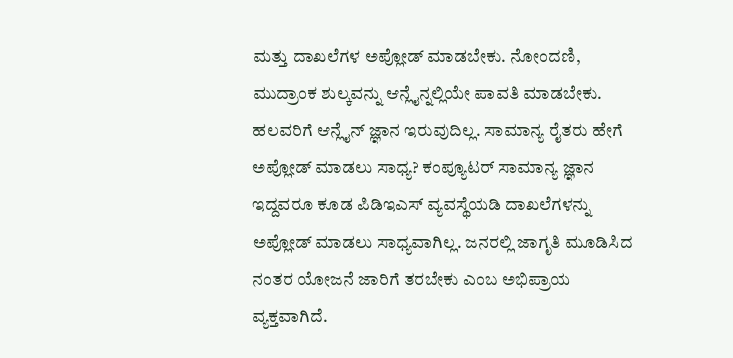ಮತ್ತು ದಾಖಲೆಗಳ ಅಪ್ಲೋಡ್ ಮಾಡಬೇಕು. ನೋಂದಣಿ, ಮುದ್ರಾಂಕ ಶುಲ್ಕವನ್ನು ಆನ್ಲೈನ್ನಲ್ಲಿಯೇ ಪಾವತಿ ಮಾಡಬೇಕು. ಹಲವರಿಗೆ ಆನ್ಲೈನ್ ಜ್ಞಾನ ಇರುವುದಿಲ್ಲ. ಸಾಮಾನ್ಯ ರೈತರು ಹೇಗೆ ಅಪ್ಲೋಡ್ ಮಾಡಲು ಸಾಧ್ಯ? ಕಂಪ್ಯೂಟರ್ ಸಾಮಾನ್ಯ ಜ್ಞಾನ ಇದ್ದವರೂ ಕೂಡ ಪಿಡಿಇಎಸ್ ವ್ಯವಸ್ಥೆಯಡಿ ದಾಖಲೆಗಳನ್ನು ಅಪ್ಲೋಡ್ ಮಾಡಲು ಸಾಧ್ಯವಾಗಿಲ್ಲ. ಜನರಲ್ಲಿ ಜಾಗೃತಿ ಮೂಡಿಸಿದ ನಂತರ ಯೋಜನೆ ಜಾರಿಗೆ ತರಬೇಕು ಎಂಬ ಅಭಿಪ್ರಾಯ ವ್ಯಕ್ತವಾಗಿದೆ.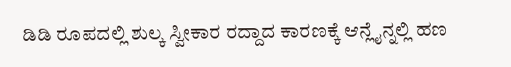ಡಿಡಿ ರೂಪದಲ್ಲಿ ಶುಲ್ಕ ಸ್ವೀಕಾರ ರದ್ದಾದ ಕಾರಣಕ್ಕೆ ಆನ್ಲೈನ್ನಲ್ಲಿ ಹಣ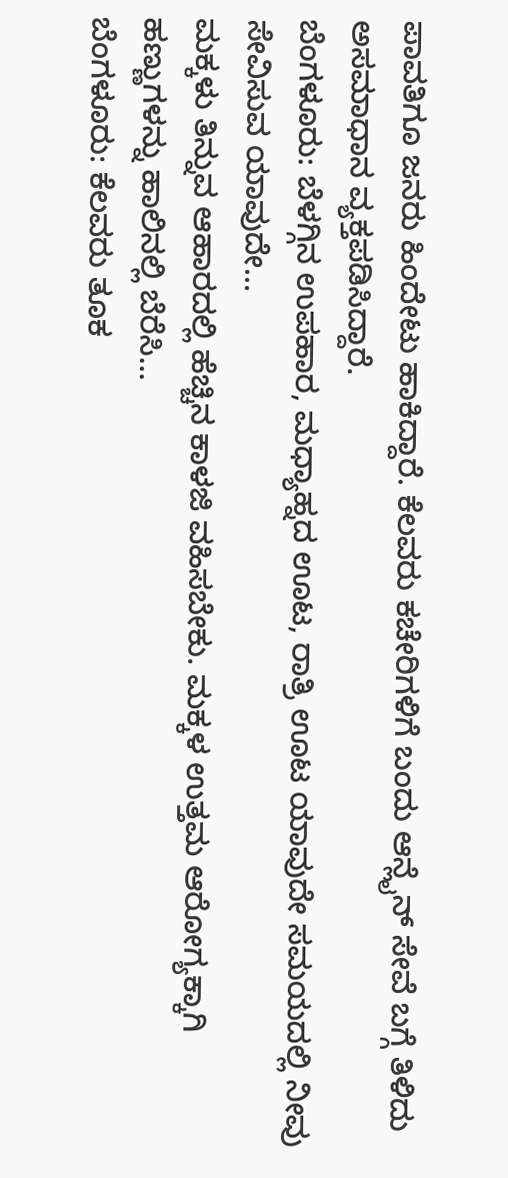ಪಾವತಿಗೂ ಜನರು ಹಿಂದೇಟು ಹಾಕಿದ್ದಾರೆ. ಕೆಲವರು ಕಚೇರಿಗಳಿಗೆ ಬಂದು ಆನ್ಲೈನ್ ಸೇವೆ ಬಗ್ಗೆ ತಿಳಿದು ಅಸಮಾಧಾನ ವ್ಯಕ್ತಪಡಿಸಿದ್ದಾರೆ.
ಬೆಂಗಳೂರು: ಬೆಳಗ್ಗಿನ ಉಪಹಾರ, ಮಧ್ಯಾಹ್ನದ ಊಟ, ರಾತ್ರಿ ಊಟ ಯಾವುದೇ ಸಮಯದಲ್ಲಿ ನೀವು ಸೇವಿಸುವ ಯಾವುದೇ…
ಮಕ್ಕಳು ತಿನ್ನುವ ಆಹಾರದಲ್ಲಿ ಹೆಚ್ಚಿನ ಕಾಳಜಿ ವಹಿಸಬೇಕು. ಮಕ್ಕಳ ಉತ್ತಮ ಆರೋಗ್ಯಕ್ಕಾಗಿ ಹಣ್ಣುಗಳನ್ನು ಹಾಲಿನಲ್ಲಿ ಬೆರೆಸಿ…
ಬೆಂಗಳೂರು: ಕೆಲವರು ತೂಕ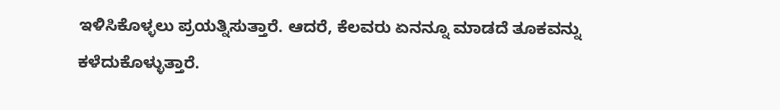ಇಳಿಸಿಕೊಳ್ಳಲು ಪ್ರಯತ್ನಿಸುತ್ತಾರೆ. ಆದರೆ, ಕೆಲವರು ಏನನ್ನೂ ಮಾಡದೆ ತೂಕವನ್ನು ಕಳೆದುಕೊಳ್ಳುತ್ತಾರೆ.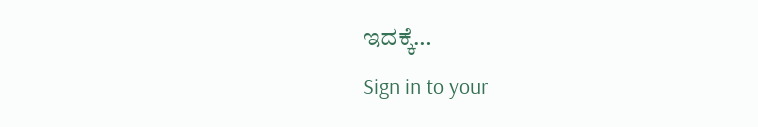ಇದಕ್ಕೆ…
Sign in to your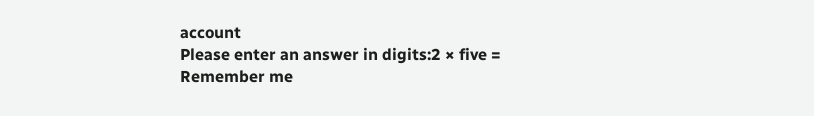account
Please enter an answer in digits:2 × five =
Remember me